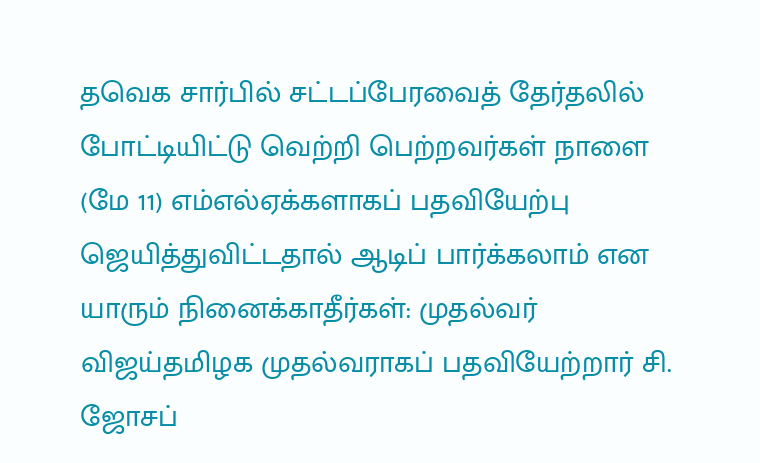தவெக சார்பில் சட்டப்பேரவைத் தேர்தலில் போட்டியிட்டு வெற்றி பெற்றவர்கள் நாளை (மே 11) எம்எல்ஏக்களாகப் பதவியேற்பு ஜெயித்துவிட்டதால் ஆடிப் பார்க்கலாம் என யாரும் நினைக்காதீர்கள்: முதல்வர் விஜய்தமிழக முதல்வராகப் பதவியேற்றார் சி. ஜோசப்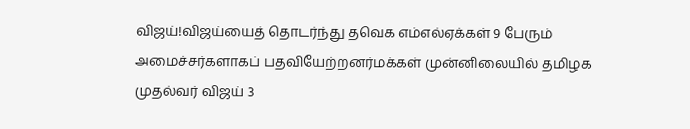விஜய்!விஜய்யைத் தொடர்ந்து தவெக எம்எல்ஏக்கள் 9 பேரும் அமைச்சர்களாகப் பதவியேற்றனர்மக்கள் முன்னிலையில் தமிழக முதல்வர் விஜய் 3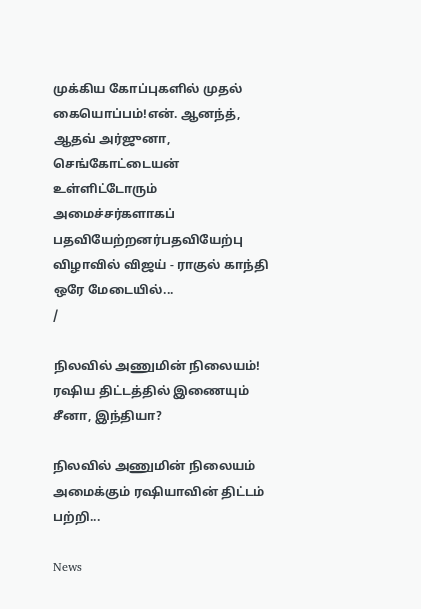முக்கிய கோப்புகளில் முதல் கையொப்பம்!என். ஆனந்த், ஆதவ் அர்ஜுனா, செங்கோட்டையன் உள்ளிட்டோரும் அமைச்சர்களாகப் பதவியேற்றனர்பதவியேற்பு விழாவில் விஜய் - ராகுல் காந்தி ஒரே மேடையில்...
/

நிலவில் அணுமின் நிலையம்! ரஷிய திட்டத்தில் இணையும் சீனா, இந்தியா?

நிலவில் அணுமின் நிலையம் அமைக்கும் ரஷியாவின் திட்டம் பற்றி...

News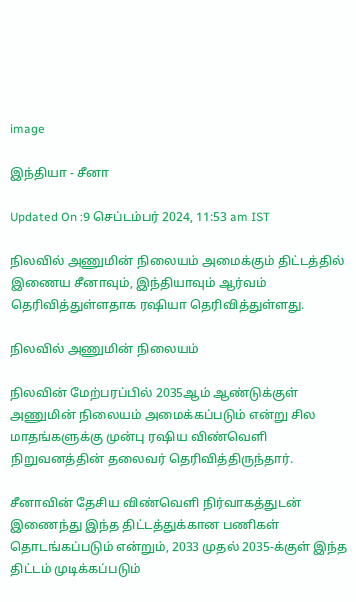image

இந்தியா - சீனா

Updated On :9 செப்டம்பர் 2024, 11:53 am IST

நிலவில் அணுமின் நிலையம் அமைக்கும் திட்டத்தில் இணைய சீனாவும், இந்தியாவும் ஆர்வம் தெரிவித்துள்ளதாக ரஷியா தெரிவித்துள்ளது.

நிலவில் அணுமின் நிலையம்

நிலவின் மேற்பரப்பில் 2035ஆம் ஆண்டுக்குள் அணுமின் நிலையம் அமைக்கப்படும் என்று சில மாதங்களுக்கு முன்பு ரஷிய விண்வெளி நிறுவனத்தின் தலைவர் தெரிவித்திருந்தார்.

சீனாவின் தேசிய விண்வெளி நிர்வாகத்துடன் இணைந்து இந்த திட்டத்துக்கான பணிகள் தொடங்கப்படும் என்றும், 2033 முதல் 2035-க்குள் இந்த திட்டம் முடிக்கப்படும்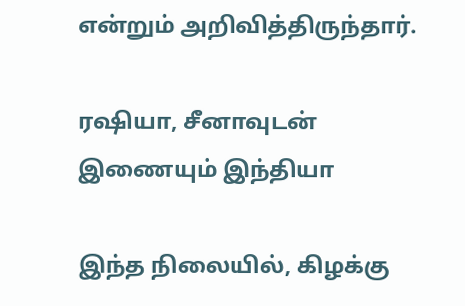என்றும் அறிவித்திருந்தார்.

ரஷியா, சீனாவுடன் இணையும் இந்தியா

இந்த நிலையில், கிழக்கு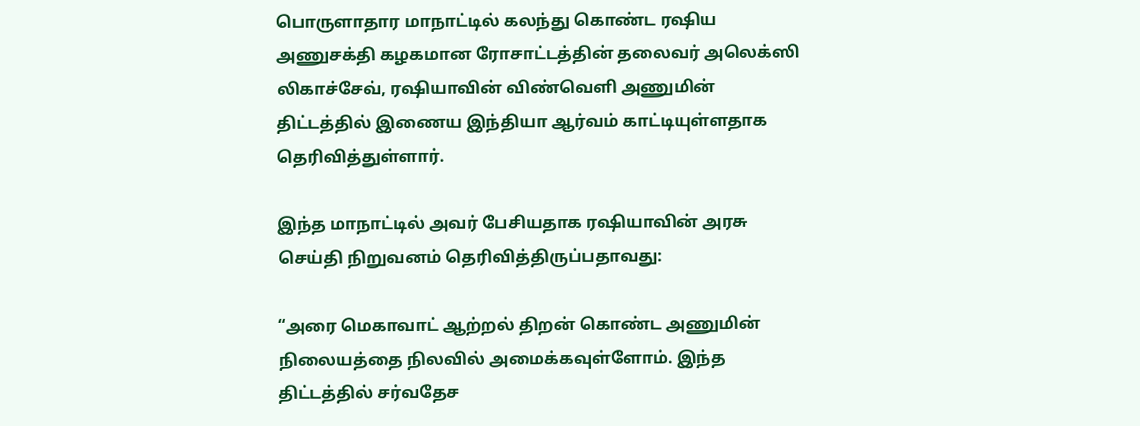பொருளாதார மாநாட்டில் கலந்து கொண்ட ரஷிய அணுசக்தி கழகமான ரோசாட்டத்தின் தலைவர் அலெக்ஸி லிகாச்சேவ், ரஷியாவின் விண்வெளி அணுமின் திட்டத்தில் இணைய இந்தியா ஆர்வம் காட்டியுள்ளதாக தெரிவித்துள்ளார்.

இந்த மாநாட்டில் அவர் பேசியதாக ரஷியாவின் அரசு செய்தி நிறுவனம் தெரிவித்திருப்பதாவது:

“அரை மெகாவாட் ஆற்றல் திறன் கொண்ட அணுமின் நிலையத்தை நிலவில் அமைக்கவுள்ளோம். இந்த திட்டத்தில் சர்வதேச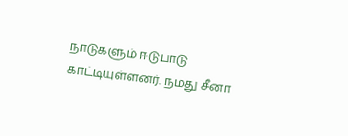நாடுகளும் ஈடுபாடு காட்டியுள்ளனர். நமது சீனா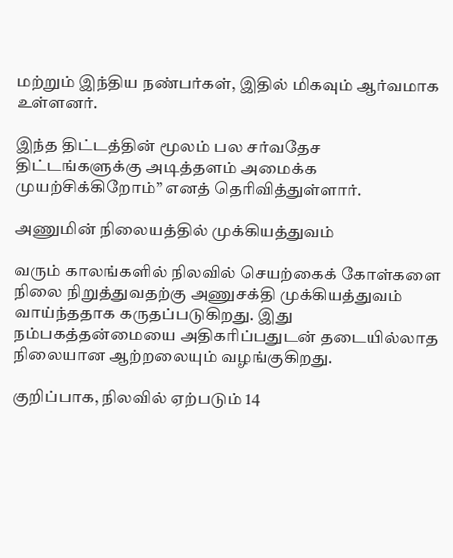மற்றும் இந்திய நண்பர்கள், இதில் மிகவும் ஆர்வமாக உள்ளனர்.

இந்த திட்டத்தின் மூலம் பல சர்வதேச திட்டங்களுக்கு அடித்தளம் அமைக்க முயற்சிக்கிறோம்” எனத் தெரிவித்துள்ளார்.

அணுமின் நிலையத்தில் முக்கியத்துவம்

வரும் காலங்களில் நிலவில் செயற்கைக் கோள்களை நிலை நிறுத்துவதற்கு அணுசக்தி முக்கியத்துவம் வாய்ந்ததாக கருதப்படுகிறது. இது நம்பகத்தன்மையை அதிகரிப்பதுடன் தடையில்லாத நிலையான ஆற்றலையும் வழங்குகிறது.

குறிப்பாக, நிலவில் ஏற்படும் 14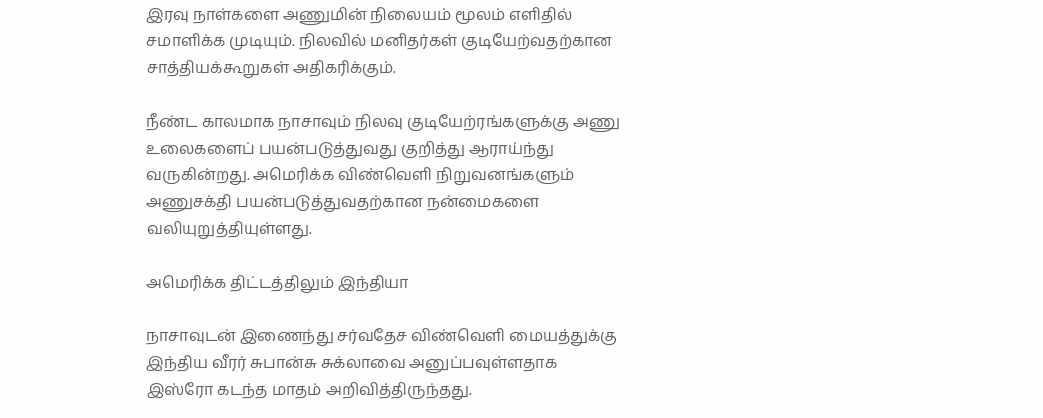இரவு நாள்களை அணுமின் நிலையம் மூலம் எளிதில் சமாளிக்க முடியும். நிலவில் மனிதர்கள் குடியேற்வதற்கான சாத்தியக்கூறுகள் அதிகரிக்கும்.

நீண்ட காலமாக நாசாவும் நிலவு குடியேற்ரங்களுக்கு அணு உலைகளைப் பயன்படுத்துவது குறித்து ஆராய்ந்து வருகின்றது. அமெரிக்க விண்வெளி நிறுவனங்களும் அணுசக்தி பயன்படுத்துவதற்கான நன்மைகளை வலியுறுத்தியுள்ளது.

அமெரிக்க திட்டத்திலும் இந்தியா

நாசாவுடன் இணைந்து சர்வதேச விண்வெளி மையத்துக்கு இந்திய வீரர் சுபான்சு சுக்லாவை அனுப்பவுள்ளதாக இஸ்ரோ கடந்த மாதம் அறிவித்திருந்தது.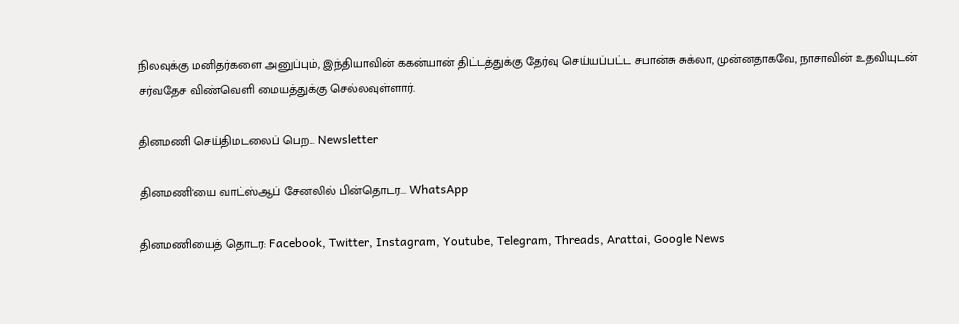நிலவுக்கு மனிதர்களை அனுப்பும், இந்தியாவின் ககன்யான் திட்டத்துக்கு தேர்வு செய்யப்பட்ட சபான்சு சுக்லா, முன்னதாகவே, நாசாவின் உதவியுடன் சர்வதேச விண்வெளி மையத்துக்கு செல்லவுள்ளார்.

தினமணி செய்திமடலைப் பெற... Newsletter

தினமணி'யை வாட்ஸ்ஆப் சேனலில் பின்தொடர... WhatsApp

தினமணியைத் தொடர: Facebook, Twitter, Instagram, Youtube, Telegram, Threads, Arattai, Google News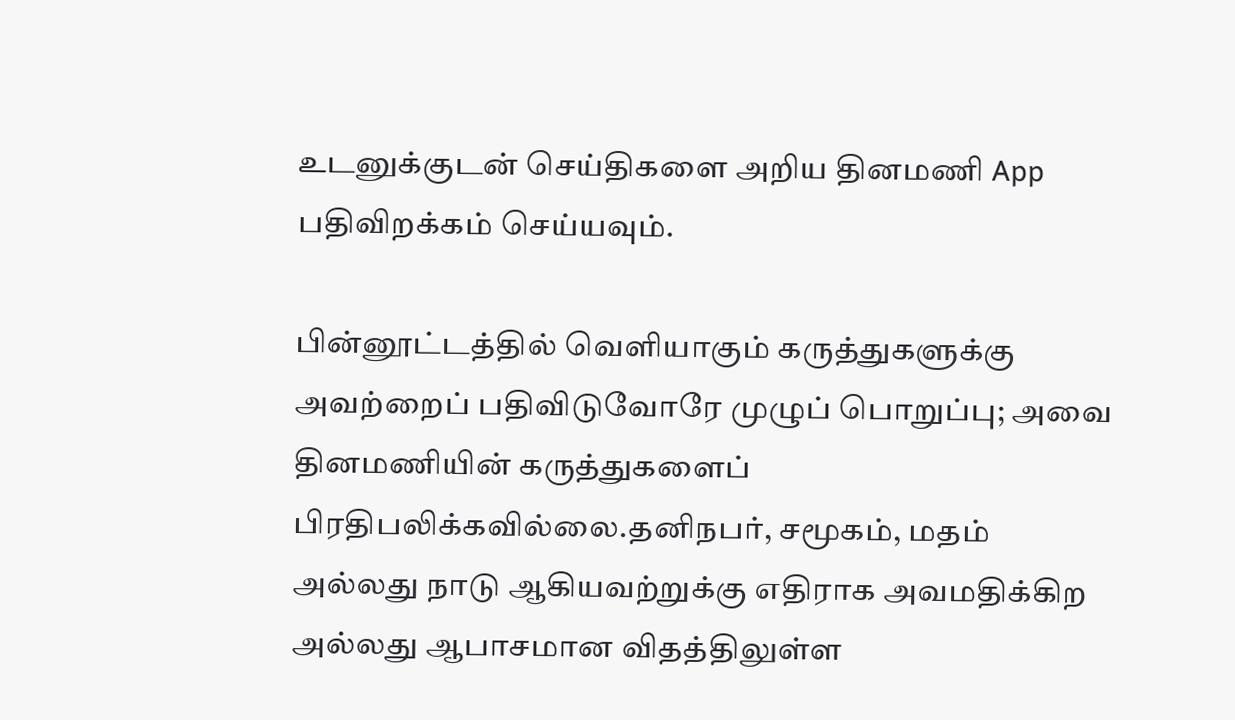உடனுக்குடன் செய்திகளை அறிய தினமணி App பதிவிறக்கம் செய்யவும்.

பின்னூட்டத்தில் வெளியாகும் கருத்துகளுக்கு அவற்றைப் பதிவிடுவோரே முழுப் பொறுப்பு; அவை தினமணியின் கருத்துகளைப் பிரதிபலிக்கவில்லை.தனிநபர், சமூகம், மதம் அல்லது நாடு ஆகியவற்றுக்கு எதிராக அவமதிக்கிற அல்லது ஆபாசமான விதத்திலுள்ள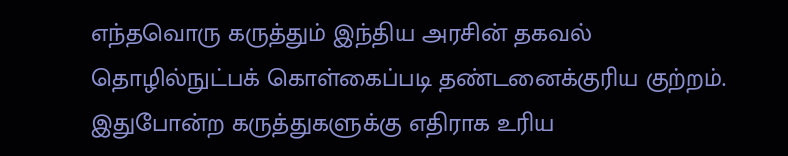எந்தவொரு கருத்தும் இந்திய அரசின் தகவல் தொழில்நுட்பக் கொள்கைப்படி தண்டனைக்குரிய குற்றம். இதுபோன்ற கருத்துகளுக்கு எதிராக உரிய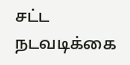சட்ட நடவடிக்கை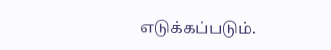எடுக்கப்படும்.